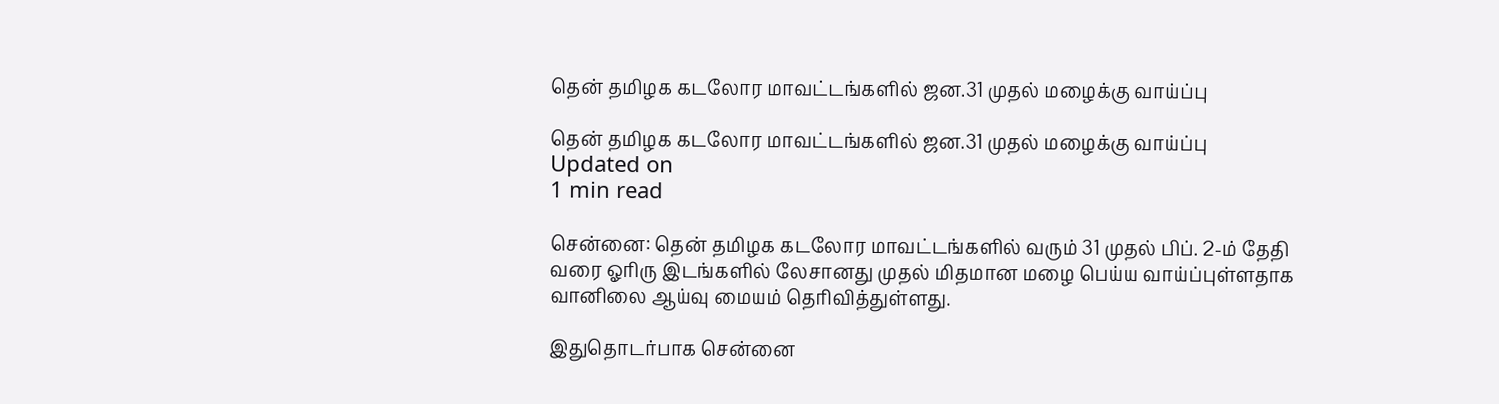தென் தமிழக கடலோர மாவட்டங்களில் ஜன.31 முதல் மழைக்கு வாய்ப்பு

தென் தமிழக கடலோர மாவட்டங்களில் ஜன.31 முதல் மழைக்கு வாய்ப்பு
Updated on
1 min read

சென்னை: தென் தமிழக கடலோர மாவட்டங்களில் வரும் 31 முதல் பிப். 2-ம் தேதி வரை ஓரிரு இடங்களில் லேசானது முதல் மிதமான மழை பெய்ய வாய்ப்புள்ளதாக வானிலை ஆய்வு மையம் தெரிவித்துள்ளது.

இதுதொடர்பாக சென்னை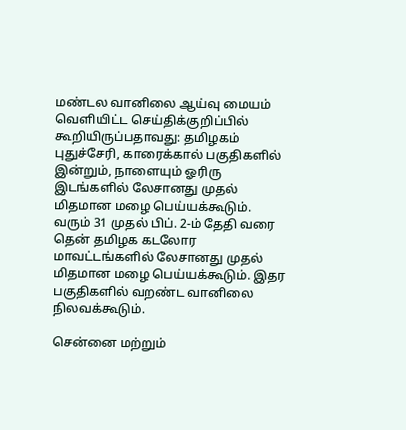மண்டல வானிலை ஆய்வு மையம் வெளியிட்ட செய்திக்குறிப்பில் கூறியிருப்பதாவது: தமிழகம் புதுச்சேரி, காரைக்கால் பகுதிகளில் இன்றும், நாளையும் ஓரிரு இடங்களில் லேசானது முதல் மிதமான மழை பெய்யக்கூடும். வரும் 31 முதல் பிப். 2-ம் தேதி வரை தென் தமிழக கடலோர மாவட்டங்களில் லேசானது முதல் மிதமான மழை பெய்யக்கூடும். இதர பகுதிகளில் வறண்ட வானிலை நிலவக்கூடும்.

சென்னை மற்றும்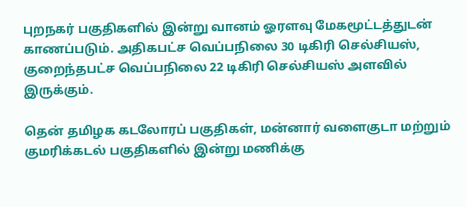புறநகர் பகுதிகளில் இன்று வானம் ஓரளவு மேகமூட்டத்துடன் காணப்படும். அதிகபட்ச வெப்பநிலை 30 டிகிரி செல்சியஸ், குறைந்தபட்ச வெப்பநிலை 22 டிகிரி செல்சியஸ் அளவில் இருக்கும்.

தென் தமிழக கடலோரப் பகுதிகள், மன்னார் வளைகுடா மற்றும் குமரிக்கடல் பகுதிகளில் இன்று மணிக்கு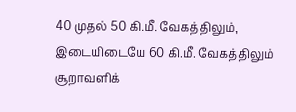40 முதல் 50 கி.மீ. வேகத்திலும், இடையிடையே 60 கி.மீ. வேகத்திலும் சூறாவளிக்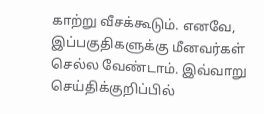காற்று வீசக்கூடும். எனவே, இப்பகுதிகளுக்கு மீனவர்கள் செல்ல வேண்டாம். இவ்வாறு செய்திக்குறிப்பில்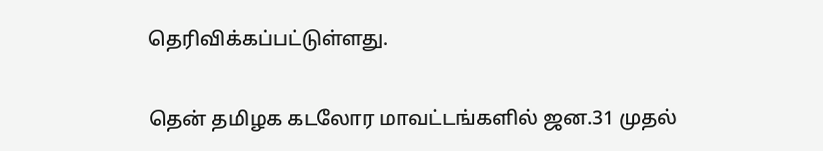தெரிவிக்கப்பட்டுள்ளது.

தென் தமிழக கடலோர மாவட்டங்களில் ஜன.31 முதல்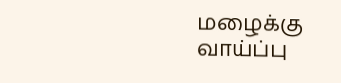மழைக்கு வாய்ப்பு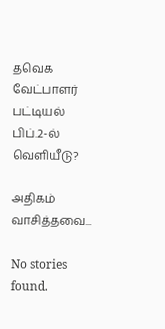தவெக வேட்பாளர் பட்டியல் பிப்.2-ல் வெளியீடு?

அதிகம் வாசித்தவை...

No stories found.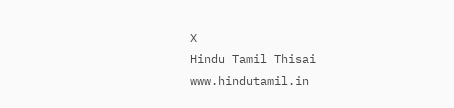X
Hindu Tamil Thisai
www.hindutamil.in